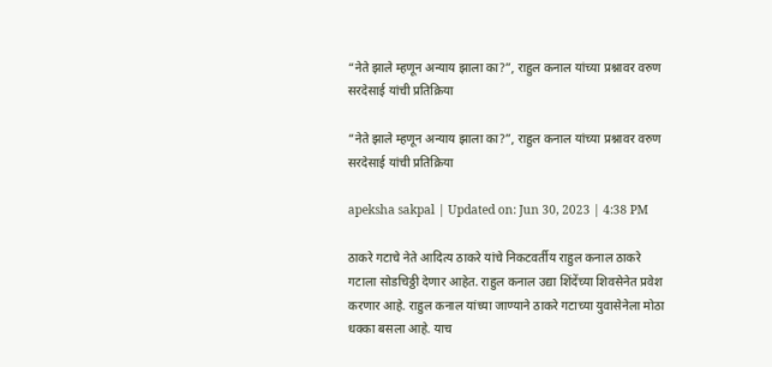“नेते झाले म्हणून अन्याय झाला का?”, राहुल कनाल यांच्या प्रश्नावर वरुण सरदेसाई यांची प्रतिक्रिया

“नेते झाले म्हणून अन्याय झाला का?”, राहुल कनाल यांच्या प्रश्नावर वरुण सरदेसाई यांची प्रतिक्रिया

apeksha sakpal | Updated on: Jun 30, 2023 | 4:38 PM

ठाकरे गटाचे नेते आदित्य ठाकरे यांचे निकटवर्तीय राहुल कनाल ठाकरे गटाला सोडचिठ्ठी देणार आहेत. राहुल कनाल उद्या शिंदेंच्या शिवसेनेत प्रवेश करणार आहे. राहुल कनाल यांच्या जाण्याने ठाकरे गटाच्या युवासेनेला मोठा धक्का बसला आहे. याच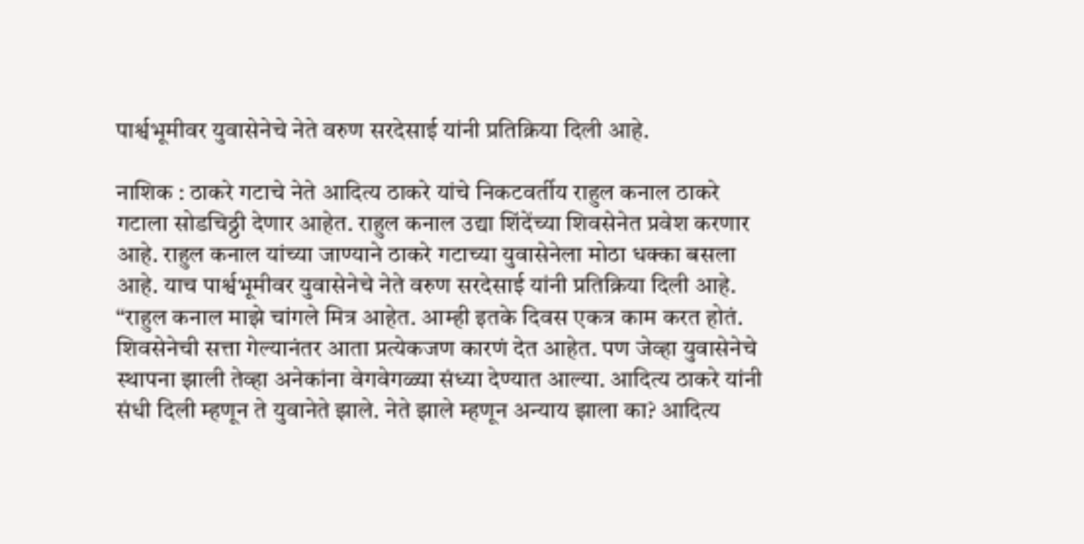पार्श्वभूमीवर युवासेनेचे नेते वरुण सरदेसाई यांनी प्रतिक्रिया दिली आहे.

नाशिक : ठाकरे गटाचे नेते आदित्य ठाकरे यांचे निकटवर्तीय राहुल कनाल ठाकरे गटाला सोडचिठ्ठी देणार आहेत. राहुल कनाल उद्या शिंदेंच्या शिवसेनेत प्रवेश करणार आहे. राहुल कनाल यांच्या जाण्याने ठाकरे गटाच्या युवासेनेला मोठा धक्का बसला आहे. याच पार्श्वभूमीवर युवासेनेचे नेते वरुण सरदेसाई यांनी प्रतिक्रिया दिली आहे. “राहुल कनाल माझे चांगले मित्र आहेत. आम्ही इतके दिवस एकत्र काम करत होतं. शिवसेनेची सत्ता गेल्यानंतर आता प्रत्येकजण कारणं देत आहेत. पण जेव्हा युवासेनेचे स्थापना झाली तेव्हा अनेकांना वेगवेगळ्या संध्या देण्यात आल्या. आदित्य ठाकरे यांनी संधी दिली म्हणून ते युवानेते झाले. नेते झाले म्हणून अन्याय झाला का? आदित्य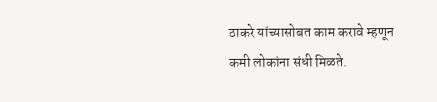ठाकरे यांच्यासोबत काम करावे म्हणून कमी लोकांना संधी मिळते.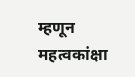म्हणून महत्वकांक्षा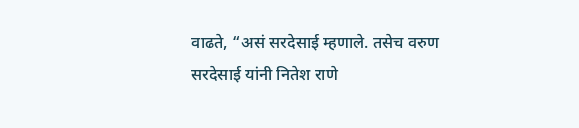वाढते, “असं सरदेसाई म्हणाले. तसेच वरुण सरदेसाई यांनी नितेश राणे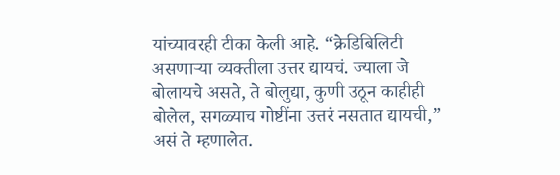यांच्यावरही टीका केली आहे. “क्रेडिबिलिटी असणाऱ्या व्यक्तीला उत्तर द्यायचं. ज्याला जे बोलायचे असते, ते बोलुद्या, कुणी उठून काहीही बोलेल, सगळ्याच गोष्टींना उत्तरं नसतात द्यायची,” असं ते म्हणालेत.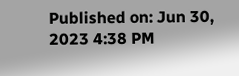Published on: Jun 30, 2023 4:38 PM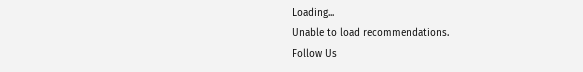Loading...
Unable to load recommendations.
Follow Us